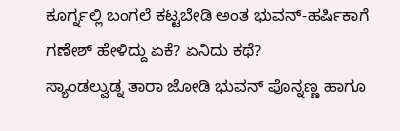ಕೂರ್ಗ್ನಲ್ಲಿ ಬಂಗಲೆ ಕಟ್ಟಬೇಡಿ ಅಂತ ಭುವನ್-ಹರ್ಷಿಕಾಗೆ ಗಣೇಶ್ ಹೇಳಿದ್ದು ಏಕೆ? ಏನಿದು ಕಥೆ?
ಸ್ಯಾಂಡಲ್ವುಡ್ನ ತಾರಾ ಜೋಡಿ ಭುವನ್ ಪೊನ್ನಣ್ಣ ಹಾಗೂ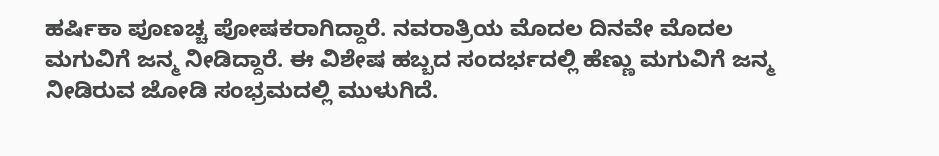ಹರ್ಷಿಕಾ ಪೂಣಚ್ಚ ಪೋಷಕರಾಗಿದ್ದಾರೆ. ನವರಾತ್ರಿಯ ಮೊದಲ ದಿನವೇ ಮೊದಲ ಮಗುವಿಗೆ ಜನ್ಮ ನೀಡಿದ್ದಾರೆ. ಈ ವಿಶೇಷ ಹಬ್ಬದ ಸಂದರ್ಭದಲ್ಲಿ ಹೆಣ್ಣು ಮಗುವಿಗೆ ಜನ್ಮ ನೀಡಿರುವ ಜೋಡಿ ಸಂಭ್ರಮದಲ್ಲಿ ಮುಳುಗಿದೆ.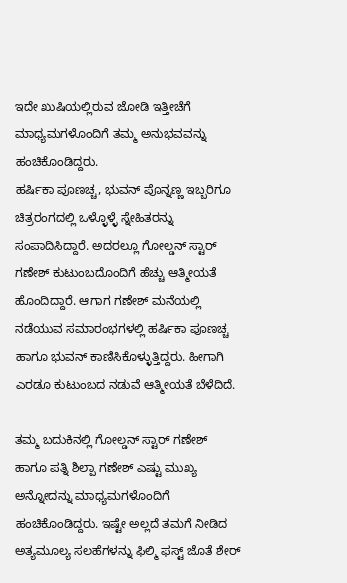ಇದೇ ಖುಷಿಯಲ್ಲಿರುವ ಜೋಡಿ ಇತ್ತೀಚೆಗೆ ಮಾಧ್ಯಮಗಳೊಂದಿಗೆ ತಮ್ಮ ಅನುಭವವನ್ನು ಹಂಚಿಕೊಂಡಿದ್ದರು.
ಹರ್ಷಿಕಾ ಪೂಣಚ್ಚ, ಭುವನ್ ಪೊನ್ನಣ್ಣ ಇಬ್ಬರಿಗೂ ಚಿತ್ರರಂಗದಲ್ಲಿ ಒಳ್ಳೊಳ್ಳೆ ಸ್ನೇಹಿತರನ್ನು ಸಂಪಾದಿಸಿದ್ದಾರೆ. ಅದರಲ್ಲೂ ಗೋಲ್ಡನ್ ಸ್ಟಾರ್ ಗಣೇಶ್ ಕುಟುಂಬದೊಂದಿಗೆ ಹೆಚ್ಚು ಆತ್ಮೀಯತೆ ಹೊಂದಿದ್ದಾರೆ. ಆಗಾಗ ಗಣೇಶ್ ಮನೆಯಲ್ಲಿ ನಡೆಯುವ ಸಮಾರಂಭಗಳಲ್ಲಿ ಹರ್ಷಿಕಾ ಪೂಣಚ್ಚ ಹಾಗೂ ಭುವನ್ ಕಾಣಿಸಿಕೊಳ್ಳುತ್ತಿದ್ದರು. ಹೀಗಾಗಿ ಎರಡೂ ಕುಟುಂಬದ ನಡುವೆ ಆತ್ಮೀಯತೆ ಬೆಳೆದಿದೆ.

ತಮ್ಮ ಬದುಕಿನಲ್ಲಿ ಗೋಲ್ಡನ್ ಸ್ಟಾರ್ ಗಣೇಶ್ ಹಾಗೂ ಪತ್ನಿ ಶಿಲ್ಪಾ ಗಣೇಶ್ ಎಷ್ಟು ಮುಖ್ಯ ಅನ್ನೋದನ್ನು ಮಾಧ್ಯಮಗಳೊಂದಿಗೆ ಹಂಚಿಕೊಂಡಿದ್ದರು. ಇಷ್ಟೇ ಅಲ್ಲದೆ ತಮಗೆ ನೀಡಿದ ಅತ್ಯಮೂಲ್ಯ ಸಲಹೆಗಳನ್ನು ಫಿಲ್ಮಿ ಫಸ್ಟ್ ಜೊತೆ ಶೇರ್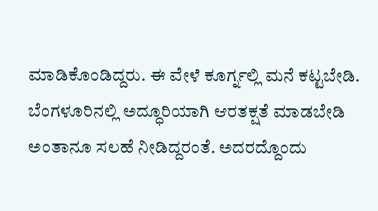ಮಾಡಿಕೊಂಡಿದ್ದರು. ಈ ವೇಳೆ ಕೂರ್ಗ್ನಲ್ಲಿ ಮನೆ ಕಟ್ಟಬೇಡಿ. ಬೆಂಗಳೂರಿನಲ್ಲಿ ಅದ್ಧೂರಿಯಾಗಿ ಆರತಕ್ಷತೆ ಮಾಡಬೇಡಿ ಅಂತಾನೂ ಸಲಹೆ ನೀಡಿದ್ದರಂತೆ. ಅದರದ್ದೊಂದು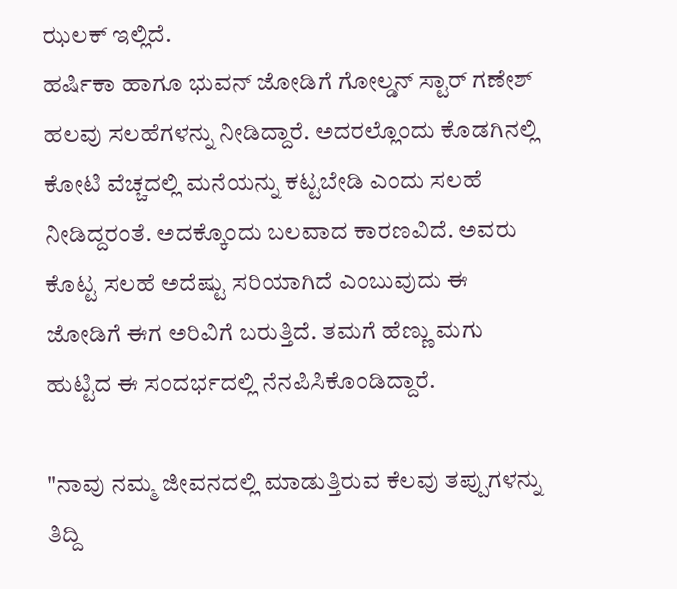ಝಲಕ್ ಇಲ್ಲಿದೆ.
ಹರ್ಷಿಕಾ ಹಾಗೂ ಭುವನ್ ಜೋಡಿಗೆ ಗೋಲ್ಡನ್ ಸ್ಟಾರ್ ಗಣೇಶ್ ಹಲವು ಸಲಹೆಗಳನ್ನು ನೀಡಿದ್ದಾರೆ. ಅದರಲ್ಲೊಂದು ಕೊಡಗಿನಲ್ಲಿ ಕೋಟಿ ವೆಚ್ಚದಲ್ಲಿ ಮನೆಯನ್ನು ಕಟ್ಟಬೇಡಿ ಎಂದು ಸಲಹೆ ನೀಡಿದ್ದರಂತೆ. ಅದಕ್ಕೊಂದು ಬಲವಾದ ಕಾರಣವಿದೆ. ಅವರು ಕೊಟ್ಟ ಸಲಹೆ ಅದೆಷ್ಟು ಸರಿಯಾಗಿದೆ ಎಂಬುವುದು ಈ ಜೋಡಿಗೆ ಈಗ ಅರಿವಿಗೆ ಬರುತ್ತಿದೆ. ತಮಗೆ ಹೆಣ್ಣು ಮಗು ಹುಟ್ಟಿದ ಈ ಸಂದರ್ಭದಲ್ಲಿ ನೆನಪಿಸಿಕೊಂಡಿದ್ದಾರೆ.

"ನಾವು ನಮ್ಮ ಜೀವನದಲ್ಲಿ ಮಾಡುತ್ತಿರುವ ಕೆಲವು ತಪ್ಪುಗಳನ್ನು ತಿದ್ದಿ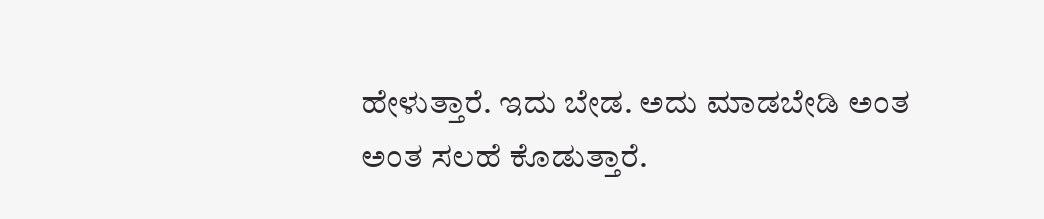ಹೇಳುತ್ತಾರೆ. ಇದು ಬೇಡ. ಅದು ಮಾಡಬೇಡಿ ಅಂತ ಅಂತ ಸಲಹೆ ಕೊಡುತ್ತಾರೆ.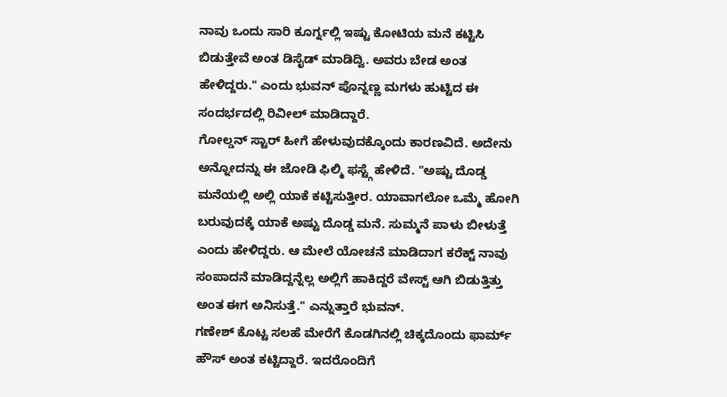ನಾವು ಒಂದು ಸಾರಿ ಕೂರ್ಗ್ನಲ್ಲಿ ಇಷ್ಟು ಕೋಟಿಯ ಮನೆ ಕಟ್ಟಿಸಿ ಬಿಡುತ್ತೇವೆ ಅಂತ ಡಿಸೈಡ್ ಮಾಡಿದ್ವಿ. ಅವರು ಬೇಡ ಅಂತ ಹೇಳಿದ್ದರು." ಎಂದು ಭುವನ್ ಪೊನ್ನಣ್ಣ ಮಗಳು ಹುಟ್ಟಿದ ಈ ಸಂದರ್ಭದಲ್ಲಿ ರಿವೀಲ್ ಮಾಡಿದ್ದಾರೆ.
ಗೋಲ್ಡನ್ ಸ್ಟಾರ್ ಹೀಗೆ ಹೇಳುವುದಕ್ಕೊಂದು ಕಾರಣವಿದೆ. ಅದೇನು ಅನ್ನೋದನ್ನು ಈ ಜೋಡಿ ಫಿಲ್ಮಿ ಫಸ್ಟ್ಗೆ ಹೇಳಿದೆ. "ಅಷ್ಟು ದೊಡ್ಡ ಮನೆಯಲ್ಲಿ ಅಲ್ಲಿ ಯಾಕೆ ಕಟ್ಟಿಸುತ್ತೀರ. ಯಾವಾಗಲೋ ಒಮ್ಮೆ ಹೋಗಿ ಬರುವುದಕ್ಕೆ ಯಾಕೆ ಅಷ್ಟು ದೊಡ್ಡ ಮನೆ. ಸುಮ್ಮನೆ ಪಾಳು ಬೀಳುತ್ತೆ ಎಂದು ಹೇಳಿದ್ದರು. ಆ ಮೇಲೆ ಯೋಚನೆ ಮಾಡಿದಾಗ ಕರೆಕ್ಟ್ ನಾವು ಸಂಪಾದನೆ ಮಾಡಿದ್ದನ್ನೆಲ್ಲ ಅಲ್ಲಿಗೆ ಹಾಕಿದ್ದರೆ ವೇಸ್ಟ್ ಆಗಿ ಬಿಡುತ್ತಿತ್ತು ಅಂತ ಈಗ ಅನಿಸುತ್ತೆ." ಎನ್ನುತ್ತಾರೆ ಭುವನ್.
ಗಣೇಶ್ ಕೊಟ್ಟ ಸಲಹೆ ಮೇರೆಗೆ ಕೊಡಗಿನಲ್ಲಿ ಚಿಕ್ಕದೊಂದು ಫಾರ್ಮ್ ಹೌಸ್ ಅಂತ ಕಟ್ಟಿದ್ದಾರೆ. ಇದರೊಂದಿಗೆ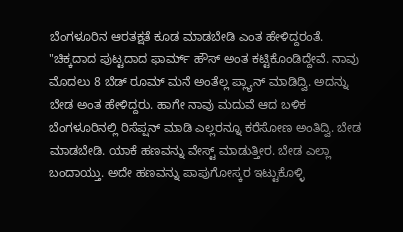ಬೆಂಗಳೂರಿನ ಆರತಕ್ಷತೆ ಕೂಡ ಮಾಡಬೇಡಿ ಎಂತ ಹೇಳಿದ್ದರಂತೆ. "ಚಿಕ್ಕದಾದ ಪುಟ್ಟದಾದ ಫಾರ್ಮ್ ಹೌಸ್ ಅಂತ ಕಟ್ಟಿಕೊಂಡಿದ್ದೇವೆ. ನಾವು ಮೊದಲು 8 ಬೆಡ್ ರೂಮ್ ಮನೆ ಅಂತೆಲ್ಲ ಪ್ಲ್ಯಾನ್ ಮಾಡಿದ್ವಿ. ಅದನ್ನು ಬೇಡ ಅಂತ ಹೇಳಿದ್ದರು. ಹಾಗೇ ನಾವು ಮದುವೆ ಆದ ಬಳಿಕ ಬೆಂಗಳೂರಿನಲ್ಲಿ ರಿಸೆಪ್ಷನ್ ಮಾಡಿ ಎಲ್ಲರನ್ನೂ ಕರೆಸೋಣ ಅಂತಿದ್ವಿ. ಬೇಡ ಮಾಡಬೇಡಿ. ಯಾಕೆ ಹಣವನ್ನು ವೇಸ್ಟ್ ಮಾಡುತ್ತೀರ. ಬೇಡ ಎಲ್ಲಾ ಬಂದಾಯ್ತು. ಅದೇ ಹಣವನ್ನು ಪಾಪುಗೋಸ್ಕರ ಇಟ್ಟುಕೊಳ್ಳಿ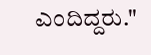ಎಂದಿದ್ದರು."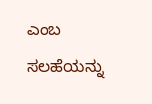ಎಂಬ ಸಲಹೆಯನ್ನು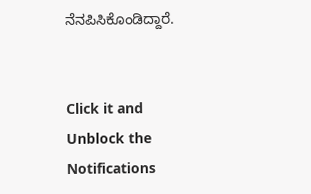ನೆನಪಿಸಿಕೊಂಡಿದ್ದಾರೆ.


Click it and Unblock the Notifications